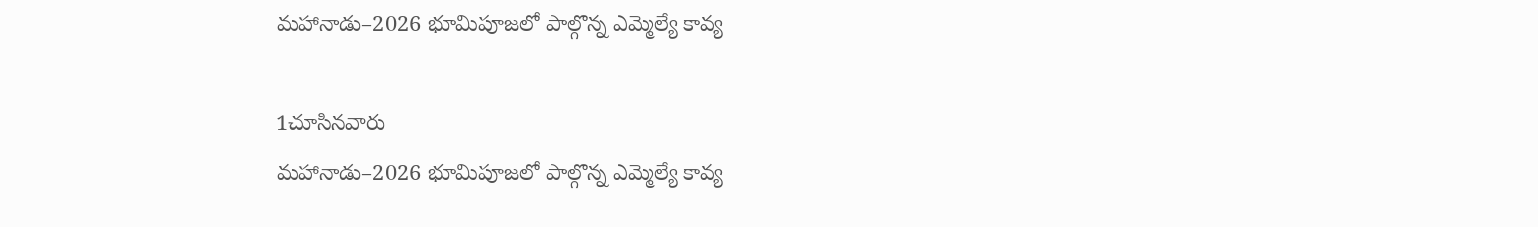మహానాడు–2026 భూమిపూజలో పాల్గొన్న ఎమ్మెల్యే కావ్య

1చూసినవారు
మహానాడు–2026 భూమిపూజలో పాల్గొన్న ఎమ్మెల్యే కావ్య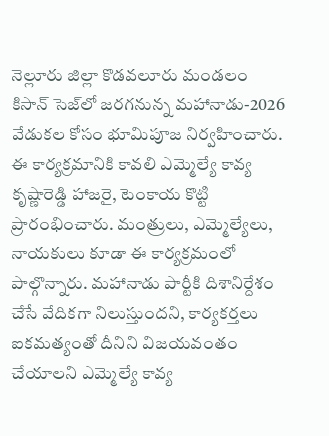నెల్లూరు జిల్లా కొడవలూరు మండలం కిసాన్ సెజ్‌లో జరగనున్న మహానాడు-2026 వేడుకల కోసం భూమిపూజ నిర్వహించారు. ఈ కార్యక్రమానికి కావలి ఎమ్మెల్యే కావ్య కృష్ణారెడ్డి హాజరై, టెంకాయ కొట్టి ప్రారంభించారు. మంత్రులు, ఎమ్మెల్యేలు, నాయకులు కూడా ఈ కార్యక్రమంలో పాల్గొన్నారు. మహానాడు పార్టీకి దిశానిర్దేశం చేసే వేదికగా నిలుస్తుందని, కార్యకర్తలు ఐకమత్యంతో దీనిని విజయవంతం చేయాలని ఎమ్మెల్యే కావ్య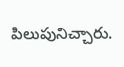పిలుపునిచ్చారు.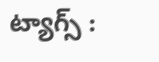ట్యాగ్స్ :